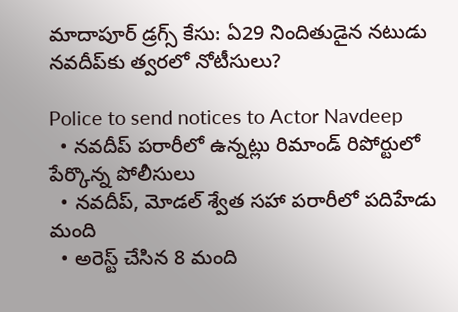మాదాపూర్ డ్రగ్స్ కేసు: ఏ29 నిందితుడైన నటుడు నవదీప్‌కు త్వరలో నోటీసులు?

Police to send notices to Actor Navdeep
  • నవదీప్ పరారీలో ఉన్నట్లు రిమాండ్ రిపోర్టులో పేర్కొన్న పోలీసులు
  • నవదీప్, మోడల్ శ్వేత సహా పరారీలో పదిహేడు మంది
  • అరెస్ట్ చేసిన 8 మంది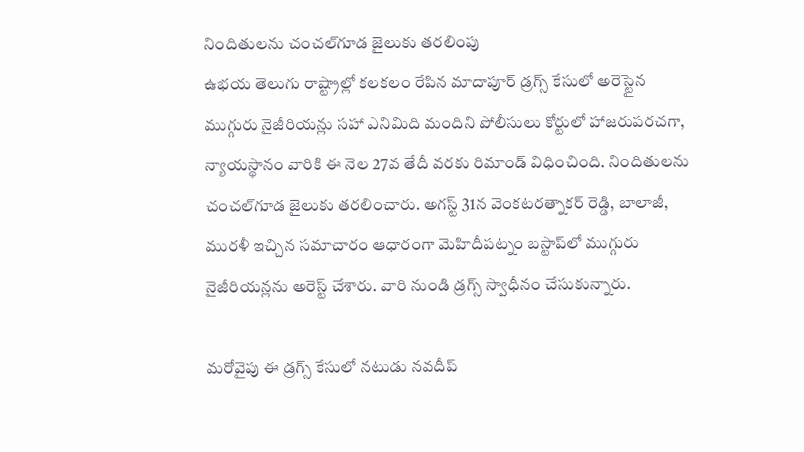నిందితులను చంచల్‌గూడ జైలుకు తరలింపు
ఉభయ తెలుగు రాష్ట్రాల్లో కలకలం రేపిన మాదాపూర్ డ్రగ్స్ కేసులో అరెస్టైన ముగ్గురు నైజీరియన్లు సహా ఎనిమిది మందిని పోలీసులు కోర్టులో హాజరుపరచగా, న్యాయస్థానం వారికి ఈ నెల 27వ తేదీ వరకు రిమాండ్ విధించింది. నిందితులను చంచల్‌గూడ జైలుకు తరలించారు. అగస్ట్ 31న వెంకటరత్నాకర్ రెడ్డి, బాలాజీ, మురళీ ఇచ్చిన సమాచారం ఆధారంగా మెహిదీపట్నం బస్టాప్‌లో ముగ్గురు నైజీరియన్లను అరెస్ట్ చేశారు. వారి నుండి డ్రగ్స్ స్వాధీనం చేసుకున్నారు.

మరోవైపు ఈ డ్రగ్స్ కేసులో నటుడు నవదీప్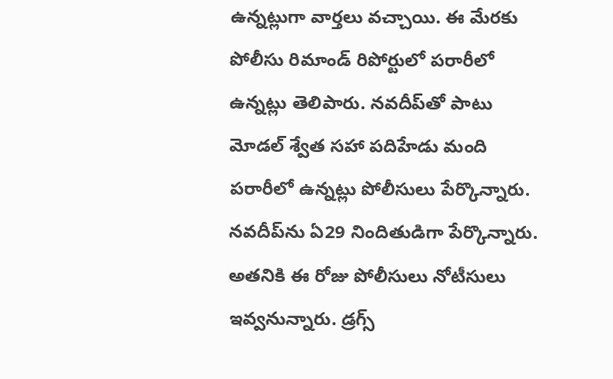ఉన్నట్లుగా వార్తలు వచ్చాయి. ఈ మేరకు పోలీసు రిమాండ్ రిపోర్టులో పరారీలో ఉన్నట్లు తెలిపారు. నవదీప్‌తో పాటు మోడల్ శ్వేత సహా పదిహేడు మంది పరారీలో ఉన్నట్లు పోలీసులు పేర్కొన్నారు. నవదీప్‌ను ఏ29 నిందితుడిగా పేర్కొన్నారు. అతనికి ఈ రోజు పోలీసులు నోటీసులు ఇవ్వనున్నారు. డ్రగ్స్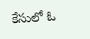కేసులో ఓ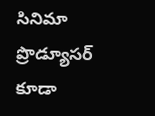సినిమా ప్రొడ్యూసర్ కూడా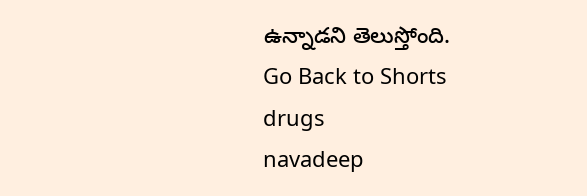ఉన్నాడని తెలుస్తోంది.
Go Back to Shorts
drugs
navadeep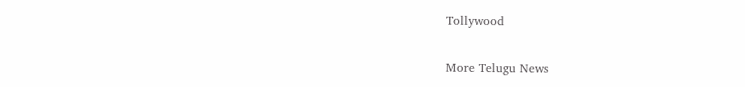Tollywood

More Telugu News